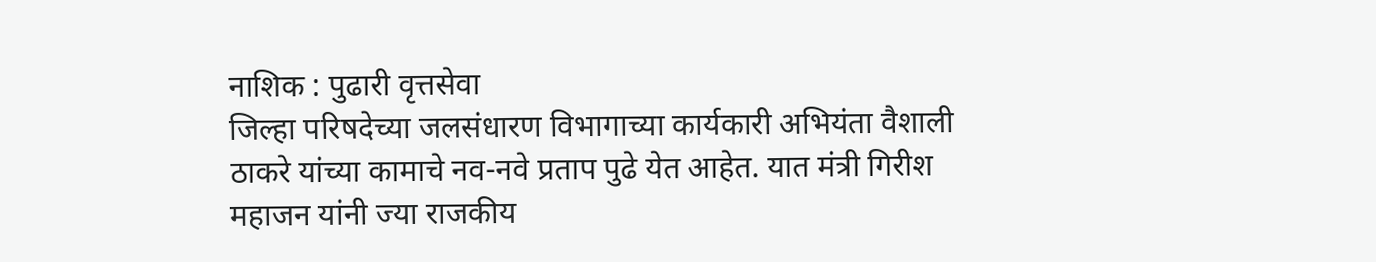नाशिक : पुढारी वृत्तसेवा
जिल्हा परिषदेच्या जलसंधारण विभागाच्या कार्यकारी अभियंता वैशाली ठाकरे यांच्या कामाचे नव-नवे प्रताप पुढे येत आहेत. यात मंत्री गिरीश महाजन यांनी ज्या राजकीय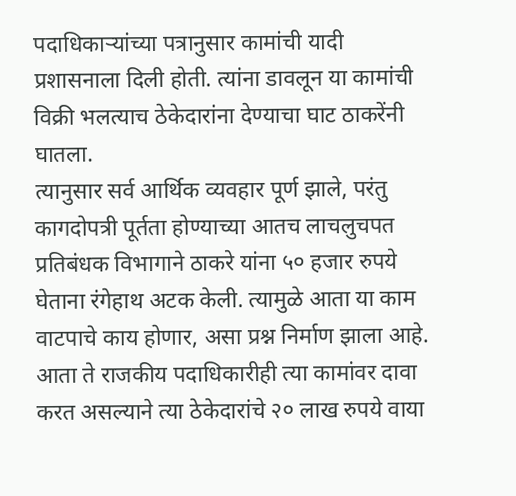पदाधिकाऱ्यांच्या पत्रानुसार कामांची यादी प्रशासनाला दिली होती. त्यांना डावलून या कामांची विक्री भलत्याच ठेकेदारांना देण्याचा घाट ठाकरेंनी घातला.
त्यानुसार सर्व आर्थिक व्यवहार पूर्ण झाले, परंतु कागदोपत्री पूर्तता होण्याच्या आतच लाचलुचपत प्रतिबंधक विभागाने ठाकरे यांना ५० हजार रुपये घेताना रंगेहाथ अटक केली. त्यामुळे आता या काम वाटपाचे काय होणार, असा प्रश्न निर्माण झाला आहे.
आता ते राजकीय पदाधिकारीही त्या कामांवर दावा करत असल्याने त्या ठेकेदारांचे २० लाख रुपये वाया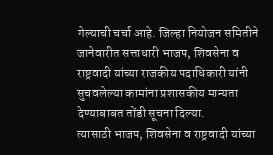गेल्याची चर्चा आहे. जिल्हा नियोजन समितीने जानेवारीत सत्ताधारी भाजप, शिवसेना व राष्ट्रवादी यांच्या राजकीय पदाधिकारी यांनी सुचवलेल्या कामांना प्रशासकीय मान्यता देण्याबाबत तोंडी सूचना दिल्या.
त्यासाठी भाजप, शिवसेना व राष्ट्रवादी यांच्या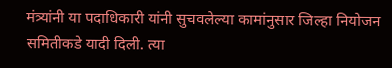मंत्र्यांनी या पदाधिकारी यांनी सुचवलेल्या कामांनुसार जिल्हा नियोजन समितीकडे यादी दिली. त्या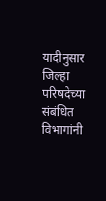यादीनुसार जिल्हा परिषदेच्या संबंधित विभागांनी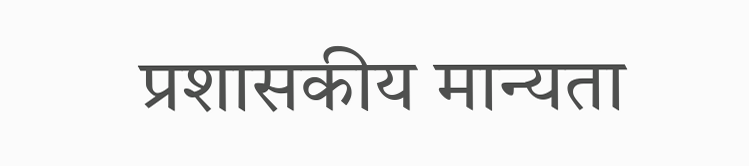प्रशासकीय मान्यता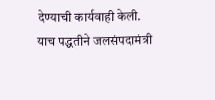देण्याची कार्यवाही केली.
याच पद्धतीने जलसंपदामंत्री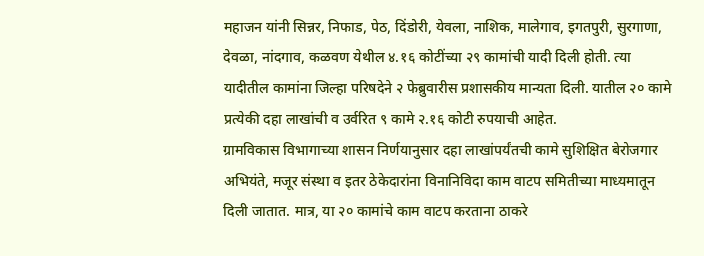महाजन यांनी सिन्नर, निफाड, पेठ, दिंडोरी, येवला, नाशिक, मालेगाव, इगतपुरी, सुरगाणा, देवळा, नांदगाव, कळवण येथील ४.१६ कोटींच्या २९ कामांची यादी दिली होती. त्या यादीतील कामांना जिल्हा परिषदेने २ फेब्रुवारीस प्रशासकीय मान्यता दिली. यातील २० कामे प्रत्येकी दहा लाखांची व उर्वरित ९ कामे २.१६ कोटी रुपयाची आहेत.
ग्रामविकास विभागाच्या शासन निर्णयानुसार दहा लाखांपर्यंतची कामे सुशिक्षित बेरोजगार अभियंते, मजूर संस्था व इतर ठेकेदारांना विनानिविदा काम वाटप समितीच्या माध्यमातून दिली जातात. मात्र, या २० कामांचे काम वाटप करताना ठाकरे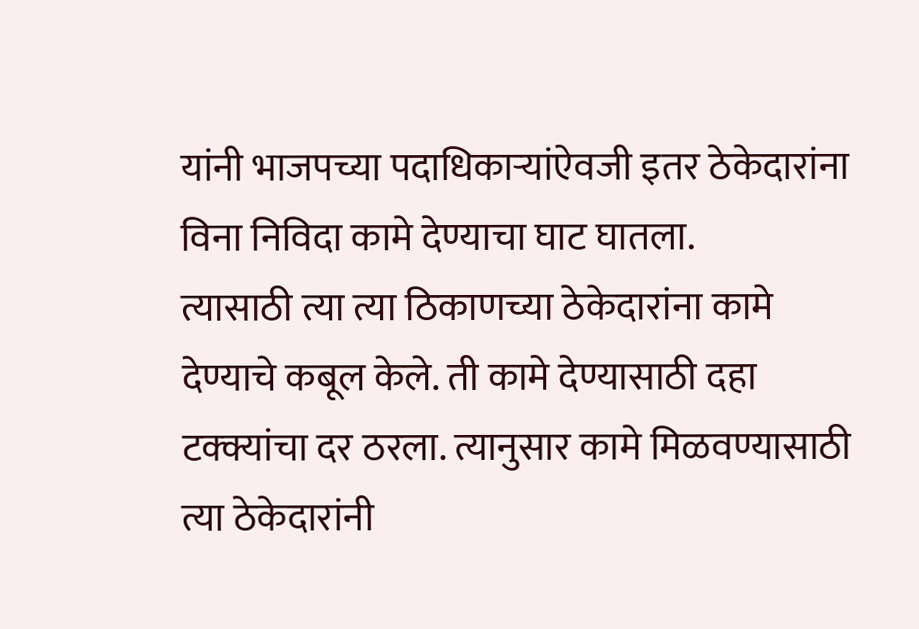यांनी भाजपच्या पदाधिकाऱ्यांऐवजी इतर ठेकेदारांना विना निविदा कामे देण्याचा घाट घातला.
त्यासाठी त्या त्या ठिकाणच्या ठेकेदारांना कामे देण्याचे कबूल केले. ती कामे देण्यासाठी दहा टक्क्यांचा दर ठरला. त्यानुसार कामे मिळवण्यासाठी त्या ठेकेदारांनी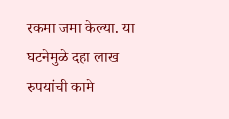रकमा जमा केल्या. या घटनेमुळे दहा लाख रुपयांची कामे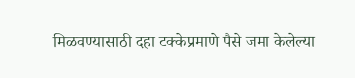मिळवण्यासाठी दहा टक्केप्रमाणे पैसे जमा केलेल्या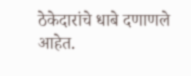ठेकेदारांचे धाबे दणाणले आहेत.